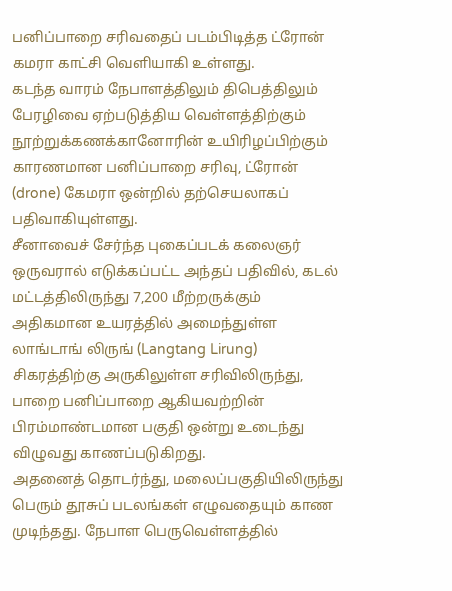பனிப்பாறை சரிவதைப் படம்பிடித்த ட்ரோன் கமரா காட்சி வெளியாகி உள்ளது.
கடந்த வாரம் நேபாளத்திலும் திபெத்திலும் பேரழிவை ஏற்படுத்திய வெள்ளத்திற்கும் நூற்றுக்கணக்கானோரின் உயிரிழப்பிற்கும் காரணமான பனிப்பாறை சரிவு, ட்ரோன் (drone) கேமரா ஒன்றில் தற்செயலாகப் பதிவாகியுள்ளது.
சீனாவைச் சேர்ந்த புகைப்படக் கலைஞர் ஒருவரால் எடுக்கப்பட்ட அந்தப் பதிவில், கடல் மட்டத்திலிருந்து 7,200 மீற்றருக்கும் அதிகமான உயரத்தில் அமைந்துள்ள லாங்டாங் லிருங் (Langtang Lirung) சிகரத்திற்கு அருகிலுள்ள சரிவிலிருந்து, பாறை பனிப்பாறை ஆகியவற்றின் பிரம்மாண்டமான பகுதி ஒன்று உடைந்து விழுவது காணப்படுகிறது.
அதனைத் தொடர்ந்து, மலைப்பகுதியிலிருந்து பெரும் தூசுப் படலங்கள் எழுவதையும் காண முடிந்தது. நேபாள பெருவெள்ளத்தில்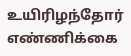உயிரிழந்தோர் எண்ணிக்கை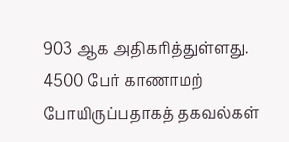903 ஆக அதிகரித்துள்ளது. 4500 பேர் காணாமற் போயிருப்பதாகத் தகவல்கள்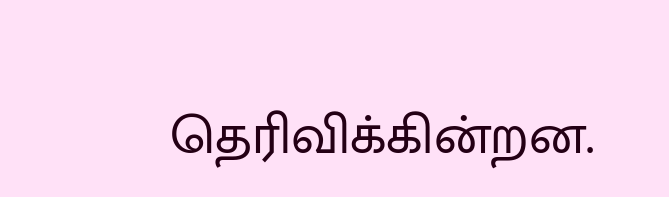தெரிவிக்கின்றன.